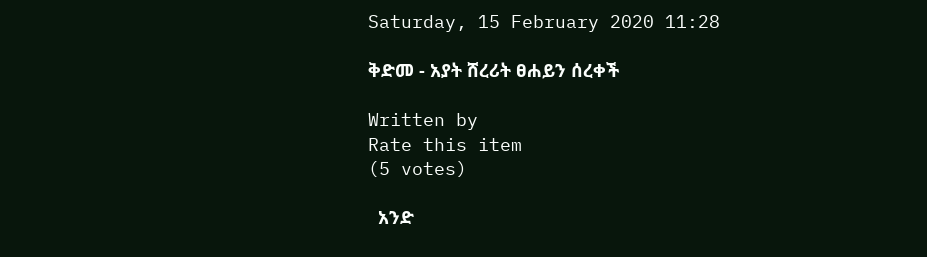Saturday, 15 February 2020 11:28

ቅድመ - አያት ሸረሪት ፀሐይን ሰረቀች

Written by
Rate this item
(5 votes)

  አንድ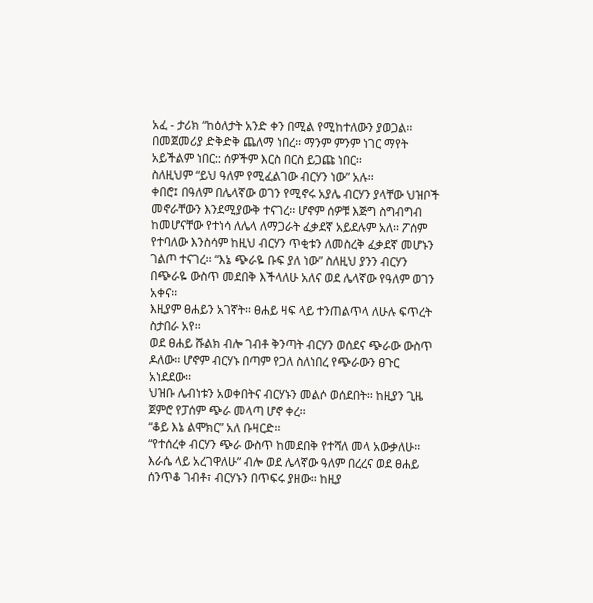አፈ - ታሪክ “ከዕለታት አንድ ቀን በሚል የሚከተለውን ያወጋል፡፡
በመጀመሪያ ድቅድቅ ጨለማ ነበረ፡፡ ማንም ምንም ነገር ማየት አይችልም ነበር:: ሰዎችም እርስ በርስ ይጋጩ ነበር፡፡
ስለዚህም “ይህ ዓለም የሚፈልገው ብርሃን ነው” አሉ፡፡
ቀበሮ፤ በዓለም በሌላኛው ወገን የሚኖሩ አያሌ ብርሃን ያላቸው ህዝቦች መኖራቸውን እንደሚያውቅ ተናገረ፡፡ ሆኖም ሰዎቹ እጅግ ስግብግብ ከመሆናቸው የተነሳ ለሌላ ለማጋራት ፈቃደኛ አይደሉም አለ፡፡ ፖሰም የተባለው እንስሳም ከዚህ ብርሃን ጥቂቱን ለመስረቅ ፈቃደኛ መሆኑን ገልጦ ተናገረ፡፡ “እኔ ጭራዬ ቡፍ ያለ ነው” ስለዚህ ያንን ብርሃን በጭራዬ ውስጥ መደበቅ እችላለሁ አለና ወደ ሌላኛው የዓለም ወገን አቀና፡፡
እዚያም ፀሐይን አገኛት፡፡ ፀሐይ ዛፍ ላይ ተንጠልጥላ ለሁሉ ፍጥረት ስታበራ አየ፡፡
ወደ ፀሐይ ሹልክ ብሎ ገብቶ ቅንጣት ብርሃን ወሰደና ጭራው ውስጥ ዶለው፡፡ ሆኖም ብርሃኑ በጣም የጋለ ስለነበረ የጭራውን ፀጉር አነደደው፡፡
ህዝቡ ሌብነቱን አወቀበትና ብርሃኑን መልሶ ወሰደበት፡፡ ከዚያን ጊዜ ጀምሮ የፓሰም ጭራ መላጣ ሆኖ ቀረ፡፡
“ቆይ እኔ ልሞክር” አለ ቡዛርድ፡፡
“የተሰረቀ ብርሃን ጭራ ውስጥ ከመደበቅ የተሻለ መላ አውቃለሁ፡፡ እራሴ ላይ አረገዋለሁ” ብሎ ወደ ሌላኛው ዓለም በረረና ወደ ፀሐይ ሰንጥቆ ገብቶ፣ ብርሃኑን በጥፍሩ ያዘው፡፡ ከዚያ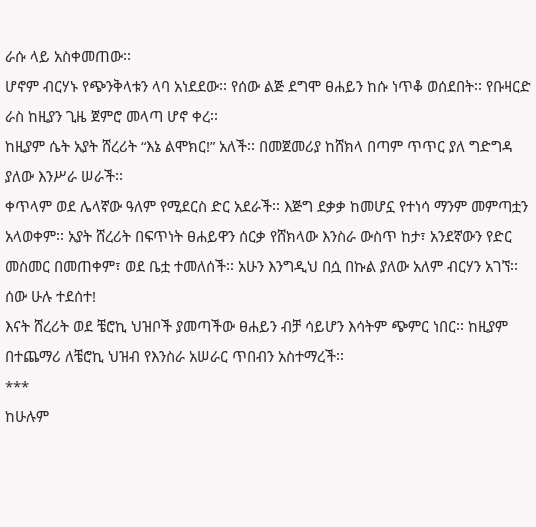ራሱ ላይ አስቀመጠው፡፡
ሆኖም ብርሃኑ የጭንቅላቱን ላባ አነደደው፡፡ የሰው ልጅ ደግሞ ፀሐይን ከሱ ነጥቆ ወሰደበት፡፡ የቡዛርድ ራስ ከዚያን ጊዜ ጀምሮ መላጣ ሆኖ ቀረ፡፡
ከዚያም ሴት አያት ሸረሪት “እኔ ልሞክር!” አለች፡፡ በመጀመሪያ ከሸክላ በጣም ጥጥር ያለ ግድግዳ ያለው እንሥራ ሠራች፡፡
ቀጥላም ወደ ሌላኛው ዓለም የሚደርስ ድር አደራች፡፡ እጅግ ደቃቃ ከመሆኗ የተነሳ ማንም መምጣቷን አላወቀም፡፡ አያት ሸረሪት በፍጥነት ፀሐይዋን ሰርቃ የሸክላው እንስራ ውስጥ ከታ፣ አንደኛውን የድር መስመር በመጠቀም፣ ወደ ቤቷ ተመለሰች፡፡ አሁን እንግዲህ በሷ በኩል ያለው አለም ብርሃን አገኘ፡፡ ሰው ሁሉ ተደሰተ!
እናት ሸረሪት ወደ ቼሮኪ ህዝቦች ያመጣችው ፀሐይን ብቻ ሳይሆን እሳትም ጭምር ነበር፡፡ ከዚያም በተጨማሪ ለቼሮኪ ህዝብ የእንስራ አሠራር ጥበብን አስተማረች፡፡
***
ከሁሉም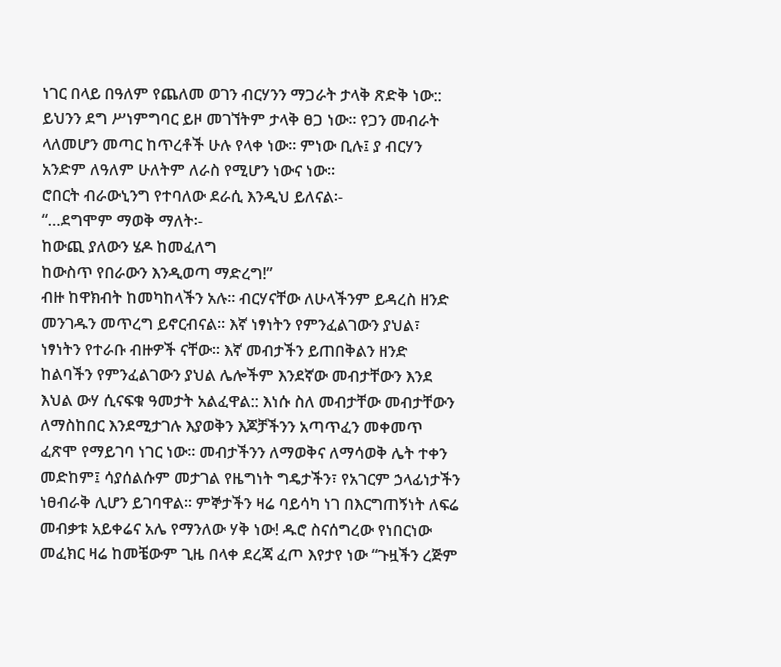ነገር በላይ በዓለም የጨለመ ወገን ብርሃንን ማጋራት ታላቅ ጽድቅ ነው:: ይህንን ደግ ሥነምግባር ይዞ መገኘትም ታላቅ ፀጋ ነው፡፡ የጋን መብራት ላለመሆን መጣር ከጥረቶች ሁሉ የላቀ ነው፡፡ ምነው ቢሉ፤ ያ ብርሃን አንድም ለዓለም ሁለትም ለራስ የሚሆን ነውና ነው፡፡
ሮበርት ብራውኒንግ የተባለው ደራሲ እንዲህ ይለናል፡-
“…ደግሞም ማወቅ ማለት፡-
ከውጪ ያለውን ሄዶ ከመፈለግ
ከውስጥ የበራውን እንዲወጣ ማድረግ!”
ብዙ ከዋክብት ከመካከላችን አሉ፡፡ ብርሃናቸው ለሁላችንም ይዳረስ ዘንድ መንገዱን መጥረግ ይኖርብናል፡፡ እኛ ነፃነትን የምንፈልገውን ያህል፣ ነፃነትን የተራቡ ብዙዎች ናቸው፡፡ እኛ መብታችን ይጠበቅልን ዘንድ ከልባችን የምንፈልገውን ያህል ሌሎችም እንደኛው መብታቸውን እንደ እህል ውሃ ሲናፍቁ ዓመታት አልፈዋል:: እነሱ ስለ መብታቸው መብታቸውን ለማስከበር እንደሚታገሉ እያወቅን እጆቻችንን አጣጥፈን መቀመጥ ፈጽሞ የማይገባ ነገር ነው፡፡ መብታችንን ለማወቅና ለማሳወቅ ሌት ተቀን መድከም፤ ሳያሰልሱም መታገል የዜግነት ግዴታችን፣ የአገርም ኃላፊነታችን ነፀብራቅ ሊሆን ይገባዋል፡፡ ምኞታችን ዛሬ ባይሳካ ነገ በእርግጠኝነት ለፍሬ መብቃቱ አይቀሬና አሌ የማንለው ሃቅ ነው! ዱሮ ስናሰግረው የነበርነው መፈክር ዛሬ ከመቼውም ጊዜ በላቀ ደረጃ ፈጦ እየታየ ነው “ጉዟችን ረጅም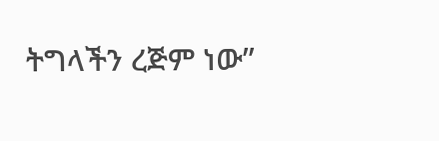ትግላችን ረጅም ነው”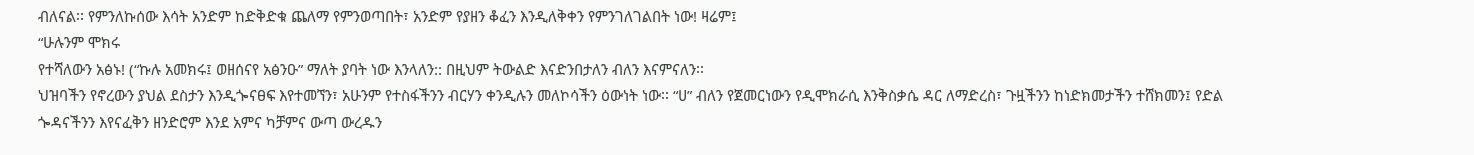ብለናል፡፡ የምንለኩሰው እሳት አንድም ከድቅድቁ ጨለማ የምንወጣበት፣ አንድም የያዘን ቆፈን እንዲለቅቀን የምንገለገልበት ነው! ዛሬም፤
“ሁሉንም ሞክሩ
የተሻለውን አፅኑ! (“ኩሉ አመክሩ፤ ወዘሰናየ አፅንዑ” ማለት ያባት ነው እንላለን:: በዚህም ትውልድ እናድንበታለን ብለን እናምናለን፡፡
ህዝባችን የኖረውን ያህል ደስታን እንዲጐናፀፍ እየተመኘን፣ አሁንም የተስፋችንን ብርሃን ቀንዲሉን መለኮሳችን ዕውነት ነው፡፡ “ሀ” ብለን የጀመርነውን የዲሞክራሲ እንቅስቃሴ ዳር ለማድረስ፣ ጉዟችንን ከነድክመታችን ተሸክመን፤ የድል ጐዳናችንን እየናፈቅን ዘንድሮም እንደ አምና ካቻምና ውጣ ውረዱን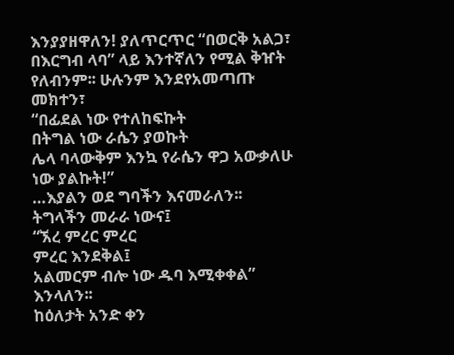እንያያዘዋለን! ያለጥርጥር “በወርቅ አልጋ፣ በእርግብ ላባ” ላይ እንተኛለን የሚል ቅዠት የለብንም፡፡ ሁሉንም እንደየአመጣጡ መክተን፣
“በፊደል ነው የተለከፍኩት
በትግል ነው ራሴን ያወኩት
ሌላ ባላውቅም እንኳ የራሴን ዋጋ አውቃለሁ ነው ያልኩት!”
…እያልን ወደ ግባችን እናመራለን፡፡
ትግላችን መራራ ነውና፤
“ኧረ ምረር ምረር
ምረር እንደቅል፤
አልመርም ብሎ ነው ዱባ እሚቀቀል” እንላለን፡፡
ከዕለታት አንድ ቀን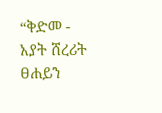“ቅድመ - አያት ሸረሪት ፀሐይን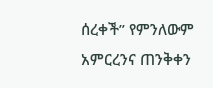ሰረቀች” የምንለውም አምርረንና ጠንቅቀን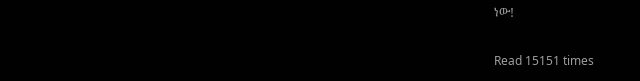ነው!

Read 15151 times